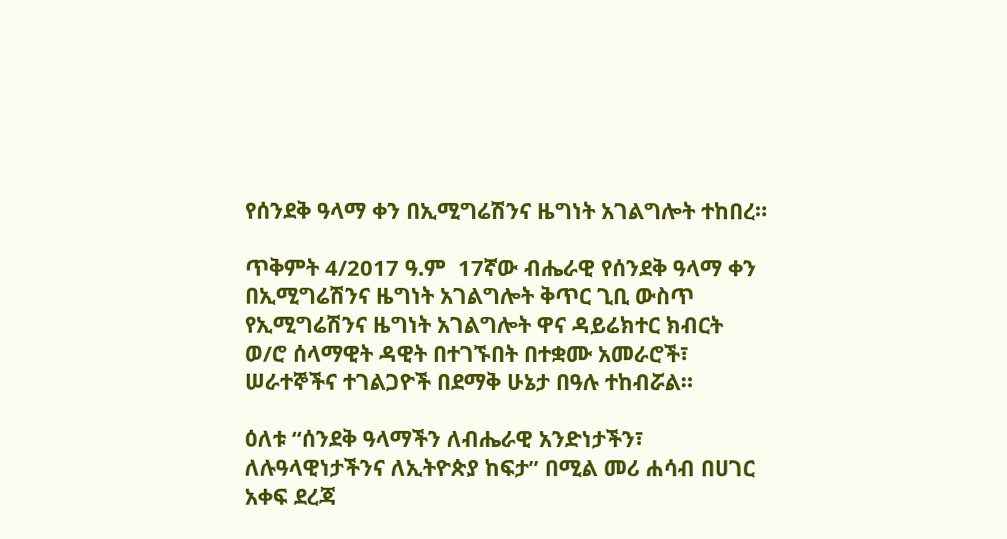የሰንደቅ ዓላማ ቀን በኢሚግሬሽንና ዜግነት አገልግሎት ተከበረ።

ጥቅምት 4/2017 ዓ.ም  17ኛው ብሔራዊ የሰንደቅ ዓላማ ቀን  በኢሚግሬሽንና ዜግነት አገልግሎት ቅጥር ጊቢ ውስጥ የኢሚግሬሽንና ዜግነት አገልግሎት ዋና ዳይሬክተር ክብርት ወ/ሮ ሰላማዊት ዳዊት በተገኙበት በተቋሙ አመራሮች፣ ሠራተኞችና ተገልጋዮች በደማቅ ሁኔታ በዓሉ ተከብሯል።

ዕለቱ “ሰንደቅ ዓላማችን ለብሔራዊ አንድነታችን፣ ለሉዓላዊነታችንና ለኢትዮጵያ ከፍታ” በሚል መሪ ሐሳብ በሀገር አቀፍ ደረጃ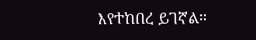እየተከበረ ይገኛል።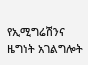የኢሚግሬሽንና ዜግነት አገልግሎት